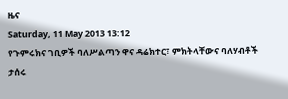ዜና
Saturday, 11 May 2013 13:12
የጉምሩክና ገቢዎች ባለሥልጣን ዋና ዳሬክተር፣ ምክትላቸውና ባለሃብቶች ታሰሩ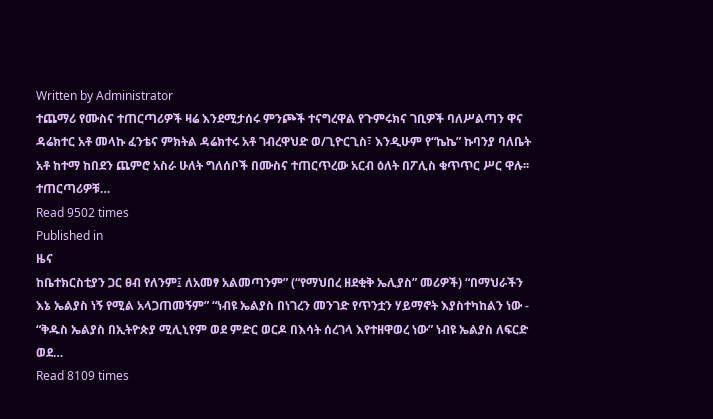Written by Administrator
ተጨማሪ የሙስና ተጠርጣሪዎች ዛሬ እንደሚታሰሩ ምንጮች ተናግረዋል የጉምሩክና ገቢዎች ባለሥልጣን ዋና ዳሬክተር አቶ መላኩ ፈንቴና ምክትል ዳሬክተሩ አቶ ገብረዋህድ ወ/ጊዮርጊስ፣ እንዲሁም የ“ኬኬ” ኩባንያ ባለቤት አቶ ከተማ ከበደን ጨምሮ አስራ ሁለት ግለሰቦች በሙስና ተጠርጥረው አርብ ዕለት በፖሊስ ቁጥጥር ሥር ዋሉ፡፡ ተጠርጣሪዎቹ…
Read 9502 times
Published in
ዜና
ከቤተክርስቲያን ጋር ፀብ የለንም፤ ለአመፃ አልመጣንም” (“የማህበረ ዘደቂቅ ኤሊያስ” መሪዎች) “በማህራችን እኔ ኤልያስ ነኝ የሚል አላጋጠመኝም” “ነብዩ ኤልያስ በነገረን መንገድ የጥንቷን ሃይማኖት እያስተካከልን ነው - “ቅዱስ ኤልያስ በኢትዮጵያ ሚሊኒየም ወደ ምድር ወርዶ በእሳት ሰረገላ እየተዘዋወረ ነው” ነብዩ ኤልያስ ለፍርድ ወደ…
Read 8109 times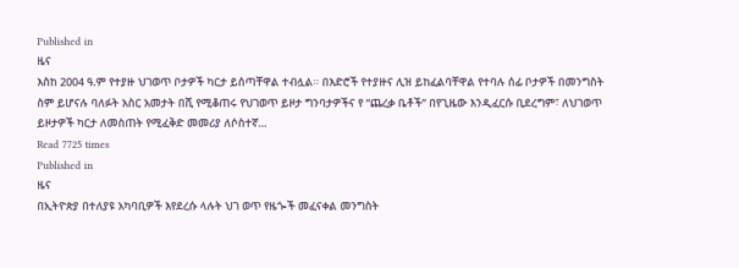Published in
ዜና
እስከ 2004 ዓ.ም የተያዙ ህገወጥ ቦታዎች ካርታ ይሰጣቸዋል ተብሏል፡፡ በእድሮች የተያዙና ሊዝ ይከፈልባቸዋል የተባሉ ሰፊ ቦታዎች በመንግስት ስም ይሆናሉ ባለፉት አስር አመታት በሺ የሚቆጠሩ የህገወጥ ይዞታ ግንባታዎችና የ “ጨረቃ ቤቶች” በየጊዜው እንዲፈርሱ ቢደረግም፣ ለህገወጥ ይዞታዎች ካርታ ለመስጠት የሚፈቅድ መመሪያ ለሶስተኛ…
Read 7725 times
Published in
ዜና
በኢትዮጵያ በተለያዩ አካባቢዎች እየደረሱ ላሉት ህገ ወጥ የዜጐች መፈናቀል መንግስት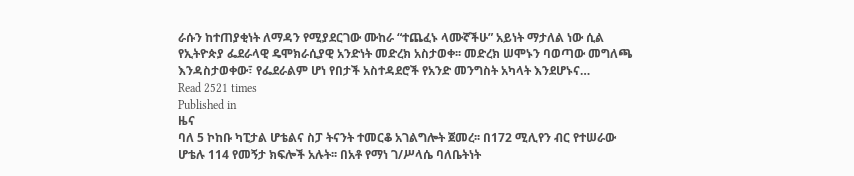ራሱን ከተጠያቂነት ለማዳን የሚያደርገው ሙከራ “ተጨፈኑ ላሙኛችሁ” አይነት ማታለል ነው ሲል የኢትዮጵያ ፌደራላዊ ዴሞክራሲያዊ አንድነት መድረክ አስታወቀ፡፡ መድረክ ሠሞኑን ባወጣው መግለጫ እንዳስታወቀው፣ የፌደራልም ሆነ የበታች አስተዳደሮች የአንድ መንግስት አካላት እንደሆኑና…
Read 2521 times
Published in
ዜና
ባለ 5 ኮከቡ ካፒታል ሆቴልና ስፓ ትናንት ተመርቆ አገልግሎት ጀመረ፡፡ በ172 ሚሊየን ብር የተሠራው ሆቴሉ 114 የመኝታ ክፍሎች አሉት፡፡ በአቶ የማነ ገ/ሥላሴ ባለቤትነት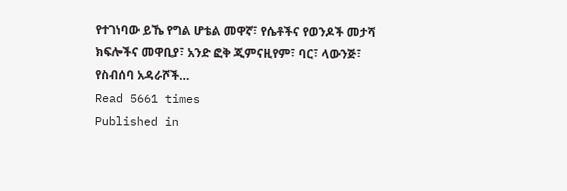የተገነባው ይኼ የግል ሆቴል መዋኛ፣ የሴቶችና የወንዶች መታሻ ክፍሎችና መዋቢያ፣ አንድ ፎቅ ጂምናዚየም፣ ባር፣ ላውንጅ፣ የስብሰባ አዳራሾች…
Read 5661 times
Published in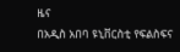ዜና
በአዲስ አበባ ዩኒቨርስቲ የፍልስፍና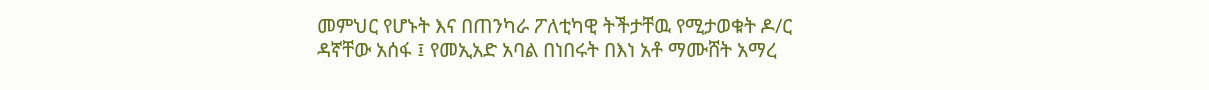መምህር የሆኑት እና በጠንካራ ፖለቲካዊ ትችታቸዉ የሚታወቁት ዶ/ር ዳኛቸው አሰፋ ፤ የመኢአድ አባል በነበሩት በእነ አቶ ማሙሸት አማረ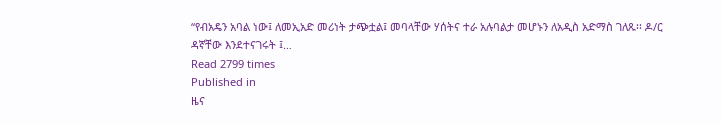“የብአዴን አባል ነው፤ ለመኢአድ መሪነት ታጭቷል፤ መባላቸው ሃሰትና ተራ አሉባልታ መሆኑን ለአዲስ አድማስ ገለጹ፡፡ ዶ/ር ዳኛቸው እንደተናገሩት ፤…
Read 2799 times
Published in
ዜና